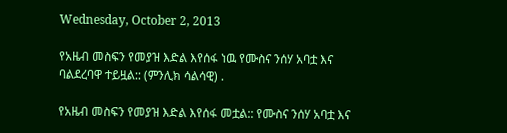Wednesday, October 2, 2013

የአዜብ መስፍን የመያዝ እድል እየሰፋ ነዉ የሙስና ንሰሃ አባቷ እና ባልደረባዋ ተይዟል:: (ምንሊክ ሳልሳዊ) .

የአዜብ መስፍን የመያዝ እድል እየሰፋ መቷል:: የሙስና ንሰሃ አባቷ እና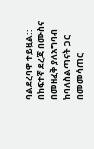ባልደረባዋ ተይዟል:: በከፍተኛ ደረጃ በሙስና በመዘፈቅ ያለአግባብ ከባለስልጣናት ጋር በመመሳጠር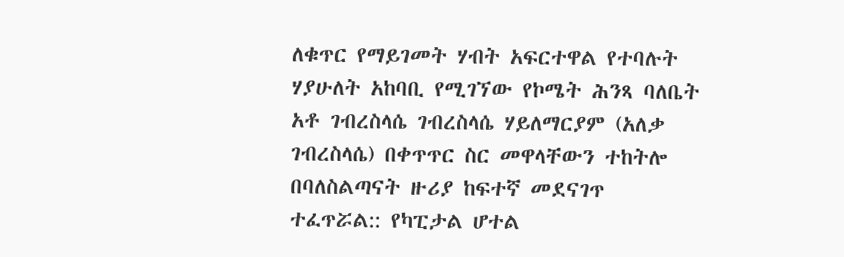ለቁጥር የማይገመት ሃብት አፍርተዋል የተባሉት ሃያሁለት አከባቢ የሚገኘው የኮሜት ሕንጻ ባለቤት አቶ ገብረስላሴ ገብረስላሴ ሃይለማርያም (አለቃ ገብረስላሴ) በቀጥጥር ስር መዋላቸውን ተከትሎ በባለስልጣናት ዙሪያ ከፍተኛ መደናገጥ ተፈጥሯል:: የካፒታል ሆተል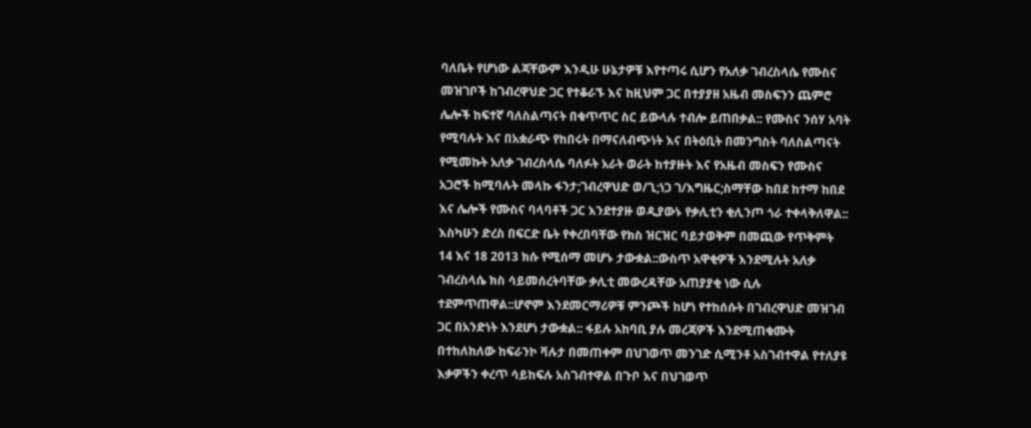ባለቤት የሆነው ልጃቸውም እንዲሁ ሁኔታዎቹ እየተጣሩ ሲሆን የአለቃ ገብረስላሴ የሙስና መዝገቦች ከገብረዋህድ ጋር የተቆራኙ እና ከዚህም ጋር በተያያዘ አዜብ መስፍንን ጨምሮ ሌሎች ከፍተኛ ባለስልጣናት በቁጥጥር ስር ይውላሉ ተብሎ ይጠበቃል:: የሙስና ንሰሃ አባት የሚባሉት እና በአቋራጭ የከበሩት በማናለብጭነት እና በትዕቢት በመንግስት ባለስልጣናት የሚመኩት አለቃ ገብረስላሴ ባለፉት አራት ወራት ከተያዙት እና የአዜብ መስፍን የሙስና አጋሮች ከሚባሉት መላኩ ፋንታ;ገብረዋህድ ወ/ጊ;ነጋ ገ/እግዜር;ስማቸው ከበደ ከተማ ከበደ እና ሌሎች የሙስና ባላባቶች ጋር እንደተያዙ ወዲያውኑ የቃሊቲን ቂሊንጦ ጎራ ተቀላቅለዋል:: እስካሁን ድረስ በፍርድ ቤት የቀረበባቸው የክስ ዝርዝር ባይታወቅም በመጪው የጥቅምት 14 እና 18 2013 ክሱ የሚሰማ መሆኑ ታውቋል::ውስጥ አዋቂዎች እንደሚሉት አለቃ ገብረስላሴ ክስ ሳይመሰረትባቸው ቃሊቲ መውረዳቸው አጠያያቂ ነው ሲሉ ተደምጥጠዋል::ሆኖም እንደመርማሪዎቹ ምንጮች ከሆነ የተከሰሱት በገብረዋህድ መዝገብ ጋር በአንድነት እንደሆነ ታውቋል:: ፋይሉ አከባቢ ያሉ መረጃዎች እንደሚጠቁሙት በተከለከለው ከፍራንኮ ቫሉታ በመጠቀም በህገወጥ መንገድ ሲሚንቶ አስገብተዋል የተለያዩ እቃዎችን ቀረጥ ሳይከፍሉ አስገብተዋል በጉቦ እና በህገወጥ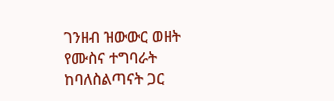ገንዘብ ዝውውር ወዘት የሙስና ተግባራት ከባለስልጣናት ጋር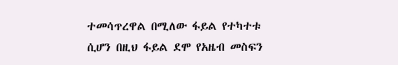ተመሳጥረዋል በሚለው ፋይል የተካተቱ ሲሆን በዚህ ፋይል ደሞ የአዜብ መስፍን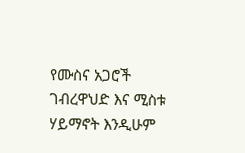የሙስና አጋሮች ገብረዋህድ እና ሚስቱ ሃይማኖት እንዲሁም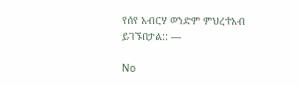የሰየ አብርሃ ወንድም ምህረተአብ ይገኙበታል:: —

No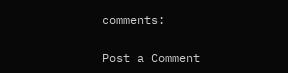comments:

Post a Comment